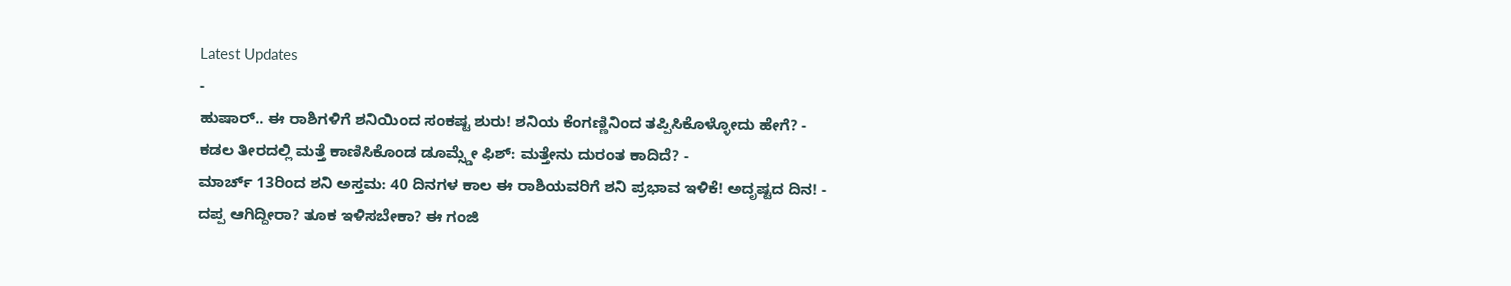Latest Updates
-
ಹುಷಾರ್.. ಈ ರಾಶಿಗಳಿಗೆ ಶನಿಯಿಂದ ಸಂಕಷ್ಟ ಶುರು! ಶನಿಯ ಕೆಂಗಣ್ಣಿನಿಂದ ತಪ್ಪಿಸಿಕೊಳ್ಳೋದು ಹೇಗೆ? -
ಕಡಲ ತೀರದಲ್ಲಿ ಮತ್ತೆ ಕಾಣಿಸಿಕೊಂಡ ಡೂಮ್ಸ್ಡೇ ಫಿಶ್: ಮತ್ತೇನು ದುರಂತ ಕಾದಿದೆ? -
ಮಾರ್ಚ್ 13ರಿಂದ ಶನಿ ಅಸ್ತಮ: 40 ದಿನಗಳ ಕಾಲ ಈ ರಾಶಿಯವರಿಗೆ ಶನಿ ಪ್ರಭಾವ ಇಳಿಕೆ! ಅದೃಷ್ಟದ ದಿನ! -
ದಪ್ಪ ಆಗಿದ್ದೀರಾ? ತೂಕ ಇಳಿಸಬೇಕಾ? ಈ ಗಂಜಿ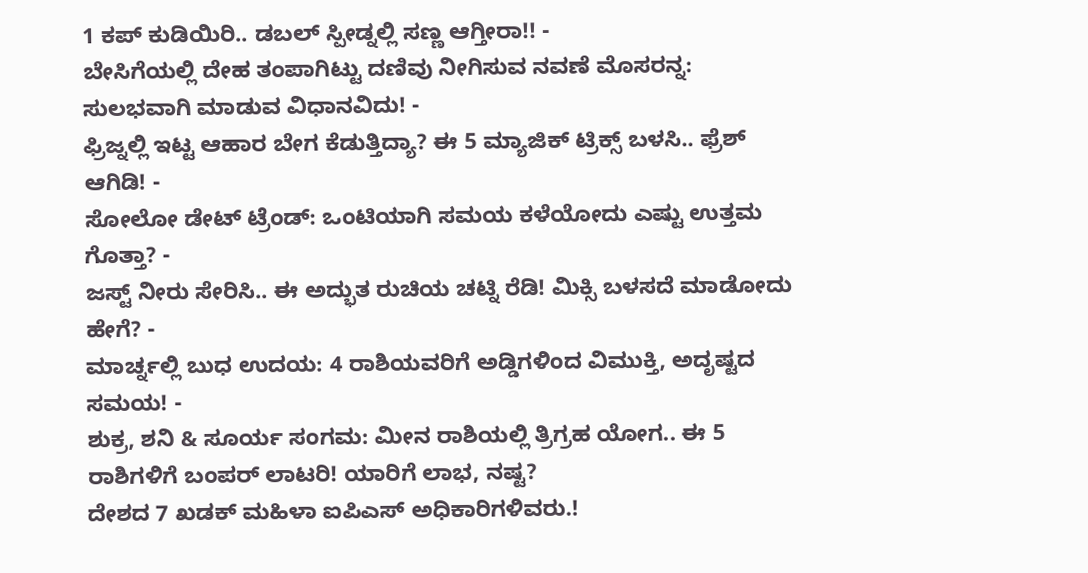1 ಕಪ್ ಕುಡಿಯಿರಿ.. ಡಬಲ್ ಸ್ಪೀಡ್ನಲ್ಲಿ ಸಣ್ಣ ಆಗ್ತೀರಾ!! -
ಬೇಸಿಗೆಯಲ್ಲಿ ದೇಹ ತಂಪಾಗಿಟ್ಟು ದಣಿವು ನೀಗಿಸುವ ನವಣೆ ಮೊಸರನ್ನ: ಸುಲಭವಾಗಿ ಮಾಡುವ ವಿಧಾನವಿದು! -
ಫ್ರಿಜ್ನಲ್ಲಿ ಇಟ್ಟ ಆಹಾರ ಬೇಗ ಕೆಡುತ್ತಿದ್ಯಾ? ಈ 5 ಮ್ಯಾಜಿಕ್ ಟ್ರಿಕ್ಸ್ ಬಳಸಿ.. ಫ್ರೆಶ್ ಆಗಿಡಿ! -
ಸೋಲೋ ಡೇಟ್ ಟ್ರೆಂಡ್: ಒಂಟಿಯಾಗಿ ಸಮಯ ಕಳೆಯೋದು ಎಷ್ಟು ಉತ್ತಮ ಗೊತ್ತಾ? -
ಜಸ್ಟ್ ನೀರು ಸೇರಿಸಿ.. ಈ ಅದ್ಭುತ ರುಚಿಯ ಚಟ್ನಿ ರೆಡಿ! ಮಿಕ್ಸಿ ಬಳಸದೆ ಮಾಡೋದು ಹೇಗೆ? -
ಮಾರ್ಚ್ನಲ್ಲಿ ಬುಧ ಉದಯ: 4 ರಾಶಿಯವರಿಗೆ ಅಡ್ಡಿಗಳಿಂದ ವಿಮುಕ್ತಿ, ಅದೃಷ್ಟದ ಸಮಯ! -
ಶುಕ್ರ, ಶನಿ & ಸೂರ್ಯ ಸಂಗಮ: ಮೀನ ರಾಶಿಯಲ್ಲಿ ತ್ರಿಗ್ರಹ ಯೋಗ.. ಈ 5 ರಾಶಿಗಳಿಗೆ ಬಂಪರ್ ಲಾಟರಿ! ಯಾರಿಗೆ ಲಾಭ, ನಷ್ಟ?
ದೇಶದ 7 ಖಡಕ್ ಮಹಿಳಾ ಐಪಿಎಸ್ ಅಧಿಕಾರಿಗಳಿವರು.!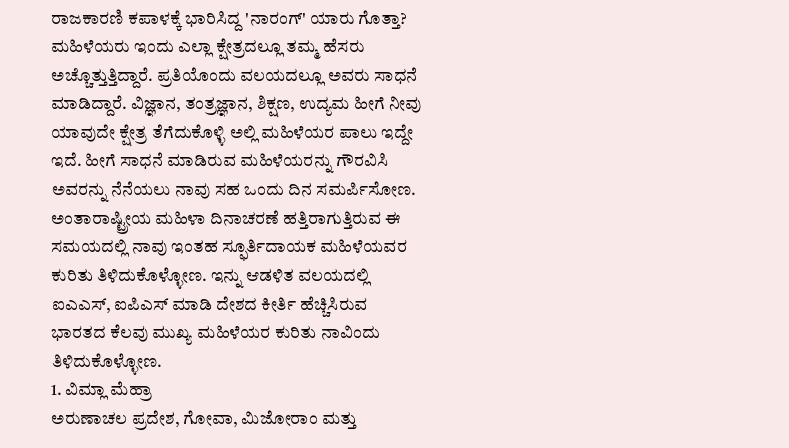ರಾಜಕಾರಣಿ ಕಪಾಳಕ್ಕೆ ಭಾರಿಸಿದ್ದ 'ನಾರಂಗ್' ಯಾರು ಗೊತ್ತಾ?
ಮಹಿಳೆಯರು ಇಂದು ಎಲ್ಲಾ ಕ್ಷೇತ್ರದಲ್ಲೂ ತಮ್ಮ ಹೆಸರು ಅಚ್ಚೊತ್ತುತ್ತಿದ್ದಾರೆ. ಪ್ರತಿಯೊಂದು ವಲಯದಲ್ಲೂ ಅವರು ಸಾಧನೆ ಮಾಡಿದ್ದಾರೆ. ವಿಜ್ಞಾನ, ತಂತ್ರಜ್ಞಾನ, ಶಿಕ್ಷಣ, ಉದ್ಯಮ ಹೀಗೆ ನೀವು ಯಾವುದೇ ಕ್ಷೇತ್ರ ತೆಗೆದುಕೊಳ್ಳಿ ಅಲ್ಲಿ ಮಹಿಳೆಯರ ಪಾಲು ಇದ್ದೇ ಇದೆ. ಹೀಗೆ ಸಾಧನೆ ಮಾಡಿರುವ ಮಹಿಳೆಯರನ್ನು ಗೌರವಿಸಿ ಅವರನ್ನು ನೆನೆಯಲು ನಾವು ಸಹ ಒಂದು ದಿನ ಸಮರ್ಪಿಸೋಣ.
ಅಂತಾರಾಷ್ಟ್ರೀಯ ಮಹಿಳಾ ದಿನಾಚರಣೆ ಹತ್ತಿರಾಗುತ್ತಿರುವ ಈ ಸಮಯದಲ್ಲಿ ನಾವು ಇಂತಹ ಸ್ಫೂರ್ತಿದಾಯಕ ಮಹಿಳೆಯವರ ಕುರಿತು ತಿಳಿದುಕೊಳ್ಳೋಣ. ಇನ್ನು ಆಡಳಿತ ವಲಯದಲ್ಲಿ ಐಎಎಸ್, ಐಪಿಎಸ್ ಮಾಡಿ ದೇಶದ ಕೀರ್ತಿ ಹೆಚ್ಚಿಸಿರುವ ಭಾರತದ ಕೆಲವು ಮುಖ್ಯ ಮಹಿಳೆಯರ ಕುರಿತು ನಾವಿಂದು ತಿಳಿದುಕೊಳ್ಳೋಣ.
1. ವಿಮ್ಲಾ ಮೆಹ್ರಾ
ಅರುಣಾಚಲ ಪ್ರದೇಶ, ಗೋವಾ, ಮಿಜೋರಾಂ ಮತ್ತು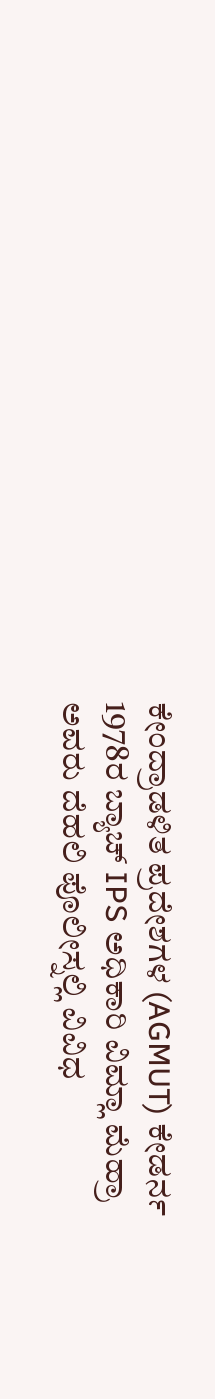ಕೇಂದ್ರಾಡಳಿತ ಪ್ರದೇಶಗಳ (AGMUT) ಕೇಡರ್ನ 1978ರ ಬ್ಯಾಚ್ IPS ಅಧಿಕಾರಿ ವಿಮ್ಲಾ ಮೆಹ್ರಾ ಅವರು ದೆಹಲಿ ಪೊಲೀಸ್ನಲ್ಲಿ ವಿವಿಧ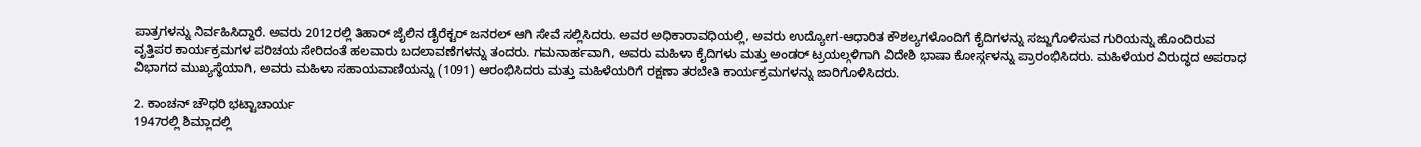ಪಾತ್ರಗಳನ್ನು ನಿರ್ವಹಿಸಿದ್ದಾರೆ. ಅವರು 2012ರಲ್ಲಿ ತಿಹಾರ್ ಜೈಲಿನ ಡೈರೆಕ್ಟರ್ ಜನರಲ್ ಆಗಿ ಸೇವೆ ಸಲ್ಲಿಸಿದರು. ಅವರ ಅಧಿಕಾರಾವಧಿಯಲ್ಲಿ, ಅವರು ಉದ್ಯೋಗ-ಆಧಾರಿತ ಕೌಶಲ್ಯಗಳೊಂದಿಗೆ ಕೈದಿಗಳನ್ನು ಸಜ್ಜುಗೊಳಿಸುವ ಗುರಿಯನ್ನು ಹೊಂದಿರುವ ವೃತ್ತಿಪರ ಕಾರ್ಯಕ್ರಮಗಳ ಪರಿಚಯ ಸೇರಿದಂತೆ ಹಲವಾರು ಬದಲಾವಣೆಗಳನ್ನು ತಂದರು. ಗಮನಾರ್ಹವಾಗಿ, ಅವರು ಮಹಿಳಾ ಕೈದಿಗಳು ಮತ್ತು ಅಂಡರ್ ಟ್ರಯಲ್ಗಳಿಗಾಗಿ ವಿದೇಶಿ ಭಾಷಾ ಕೋರ್ಸ್ಗಳನ್ನು ಪ್ರಾರಂಭಿಸಿದರು. ಮಹಿಳೆಯರ ವಿರುದ್ಧದ ಅಪರಾಧ ವಿಭಾಗದ ಮುಖ್ಯಸ್ಥೆಯಾಗಿ, ಅವರು ಮಹಿಳಾ ಸಹಾಯವಾಣಿಯನ್ನು (1091) ಆರಂಭಿಸಿದರು ಮತ್ತು ಮಹಿಳೆಯರಿಗೆ ರಕ್ಷಣಾ ತರಬೇತಿ ಕಾರ್ಯಕ್ರಮಗಳನ್ನು ಜಾರಿಗೊಳಿಸಿದರು.

2. ಕಾಂಚನ್ ಚೌಧರಿ ಭಟ್ಟಾಚಾರ್ಯ
1947ರಲ್ಲಿ ಶಿಮ್ಲಾದಲ್ಲಿ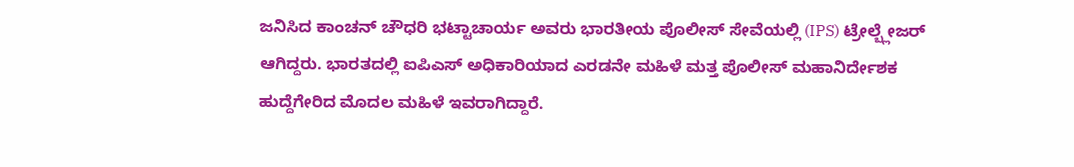ಜನಿಸಿದ ಕಾಂಚನ್ ಚೌಧರಿ ಭಟ್ಟಾಚಾರ್ಯ ಅವರು ಭಾರತೀಯ ಪೊಲೀಸ್ ಸೇವೆಯಲ್ಲಿ (IPS) ಟ್ರೇಲ್ಬ್ಲೇಜರ್ ಆಗಿದ್ದರು. ಭಾರತದಲ್ಲಿ ಐಪಿಎಸ್ ಅಧಿಕಾರಿಯಾದ ಎರಡನೇ ಮಹಿಳೆ ಮತ್ತ ಪೊಲೀಸ್ ಮಹಾನಿರ್ದೇಶಕ ಹುದ್ದೆಗೇರಿದ ಮೊದಲ ಮಹಿಳೆ ಇವರಾಗಿದ್ದಾರೆ.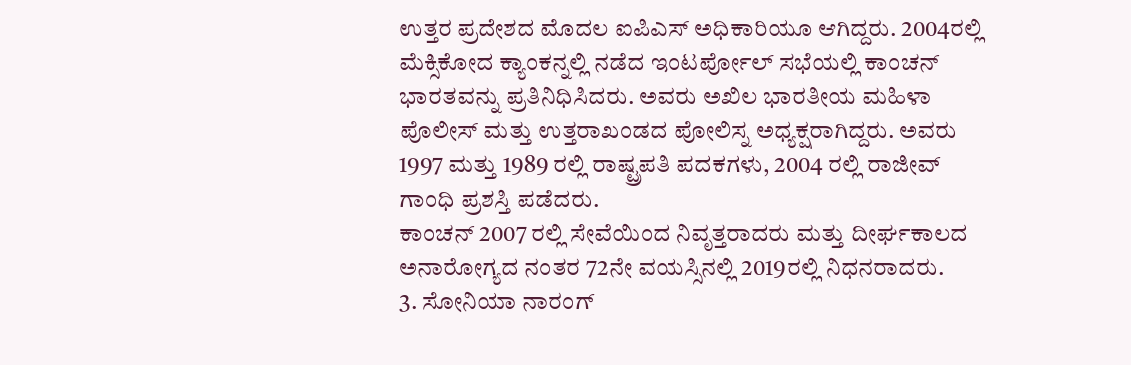ಉತ್ತರ ಪ್ರದೇಶದ ಮೊದಲ ಐಪಿಎಸ್ ಅಧಿಕಾರಿಯೂ ಆಗಿದ್ದರು. 2004ರಲ್ಲಿ ಮೆಕ್ಸಿಕೋದ ಕ್ಯಾಂಕನ್ನಲ್ಲಿ ನಡೆದ ಇಂಟರ್ಪೋಲ್ ಸಭೆಯಲ್ಲಿ ಕಾಂಚನ್ ಭಾರತವನ್ನು ಪ್ರತಿನಿಧಿಸಿದರು. ಅವರು ಅಖಿಲ ಭಾರತೀಯ ಮಹಿಳಾ ಪೊಲೀಸ್ ಮತ್ತು ಉತ್ತರಾಖಂಡದ ಪೋಲಿಸ್ನ ಅಧ್ಯಕ್ಷರಾಗಿದ್ದರು. ಅವರು 1997 ಮತ್ತು 1989 ರಲ್ಲಿ ರಾಷ್ಟ್ರಪತಿ ಪದಕಗಳು, 2004 ರಲ್ಲಿ ರಾಜೀವ್ ಗಾಂಧಿ ಪ್ರಶಸ್ತಿ ಪಡೆದರು.
ಕಾಂಚನ್ 2007 ರಲ್ಲಿ ಸೇವೆಯಿಂದ ನಿವೃತ್ತರಾದರು ಮತ್ತು ದೀರ್ಘಕಾಲದ ಅನಾರೋಗ್ಯದ ನಂತರ 72ನೇ ವಯಸ್ಸಿನಲ್ಲಿ 2019ರಲ್ಲಿ ನಿಧನರಾದರು.
3. ಸೋನಿಯಾ ನಾರಂಗ್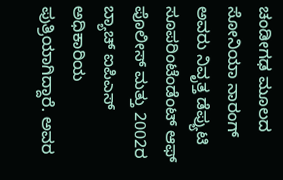ಚಂಡೀಗಢ ಮೂಲದ ಸೋನಿಯಾ ನಾರಂಗ್ ಅವರು ನಿವೃತ್ತ ಡೆಪ್ಯುಟಿ ಸೂಪರಿಂಟೆಂಡೆಂಟ್ ಆಫ್ ಪೊಲೀಸ್ ಮತ್ತು 2002ರ ಬ್ಯಾಚ್ ಐಪಿಎಸ್ ಅಧಿಕಾರಿಯ ಪುತ್ರಿಯಾಗಿದ್ದಾರೆ. ಅವರ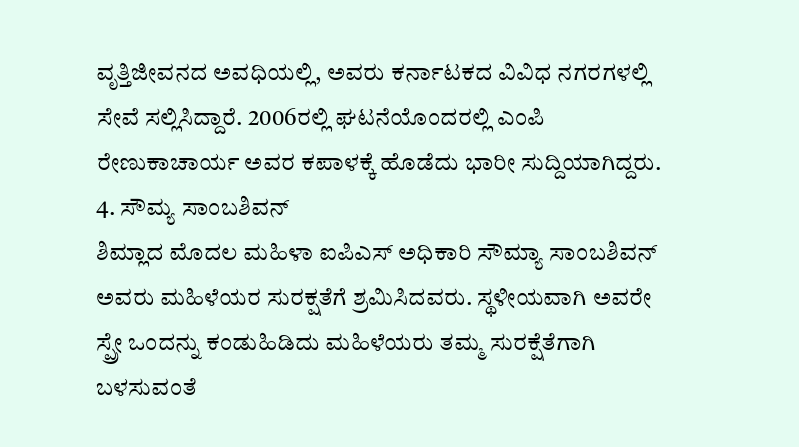ವೃತ್ತಿಜೀವನದ ಅವಧಿಯಲ್ಲಿ, ಅವರು ಕರ್ನಾಟಕದ ವಿವಿಧ ನಗರಗಳಲ್ಲಿ ಸೇವೆ ಸಲ್ಲಿಸಿದ್ದಾರೆ. 2006ರಲ್ಲಿ ಘಟನೆಯೊಂದರಲ್ಲಿ ಎಂಪಿ ರೇಣುಕಾಚಾರ್ಯ ಅವರ ಕಪಾಳಕ್ಕೆ ಹೊಡೆದು ಭಾರೀ ಸುದ್ದಿಯಾಗಿದ್ದರು.
4. ಸೌಮ್ಯ ಸಾಂಬಶಿವನ್
ಶಿಮ್ಲಾದ ಮೊದಲ ಮಹಿಳಾ ಐಪಿಎಸ್ ಅಧಿಕಾರಿ ಸೌಮ್ಯಾ ಸಾಂಬಶಿವನ್ ಅವರು ಮಹಿಳೆಯರ ಸುರಕ್ಷತೆಗೆ ಶ್ರಮಿಸಿದವರು. ಸ್ಥಳೀಯವಾಗಿ ಅವರೇ ಸ್ಪ್ರೇ ಒಂದನ್ನು ಕಂಡುಹಿಡಿದು ಮಹಿಳೆಯರು ತಮ್ಮ ಸುರಕ್ಷೆತೆಗಾಗಿ ಬಳಸುವಂತೆ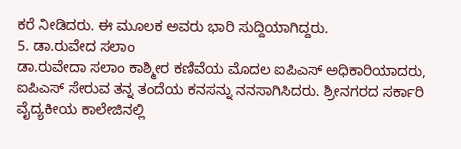ಕರೆ ನೀಡಿದರು. ಈ ಮೂಲಕ ಅವರು ಭಾರಿ ಸುದ್ದಿಯಾಗಿದ್ದರು.
5. ಡಾ.ರುವೇದ ಸಲಾಂ
ಡಾ.ರುವೇದಾ ಸಲಾಂ ಕಾಶ್ಮೀರ ಕಣಿವೆಯ ಮೊದಲ ಐಪಿಎಸ್ ಅಧಿಕಾರಿಯಾದರು, ಐಪಿಎಸ್ ಸೇರುವ ತನ್ನ ತಂದೆಯ ಕನಸನ್ನು ನನಸಾಗಿಸಿದರು. ಶ್ರೀನಗರದ ಸರ್ಕಾರಿ ವೈದ್ಯಕೀಯ ಕಾಲೇಜಿನಲ್ಲಿ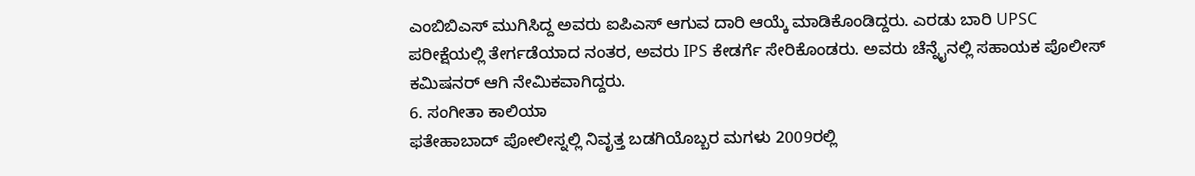ಎಂಬಿಬಿಎಸ್ ಮುಗಿಸಿದ್ದ ಅವರು ಐಪಿಎಸ್ ಆಗುವ ದಾರಿ ಆಯ್ಕೆ ಮಾಡಿಕೊಂಡಿದ್ದರು. ಎರಡು ಬಾರಿ UPSC ಪರೀಕ್ಷೆಯಲ್ಲಿ ತೇರ್ಗಡೆಯಾದ ನಂತರ, ಅವರು IPS ಕೇಡರ್ಗೆ ಸೇರಿಕೊಂಡರು. ಅವರು ಚೆನ್ನೈನಲ್ಲಿ ಸಹಾಯಕ ಪೊಲೀಸ್ ಕಮಿಷನರ್ ಆಗಿ ನೇಮಿಕವಾಗಿದ್ದರು.
6. ಸಂಗೀತಾ ಕಾಲಿಯಾ
ಫತೇಹಾಬಾದ್ ಪೋಲೀಸ್ನಲ್ಲಿ ನಿವೃತ್ತ ಬಡಗಿಯೊಬ್ಬರ ಮಗಳು 2009ರಲ್ಲಿ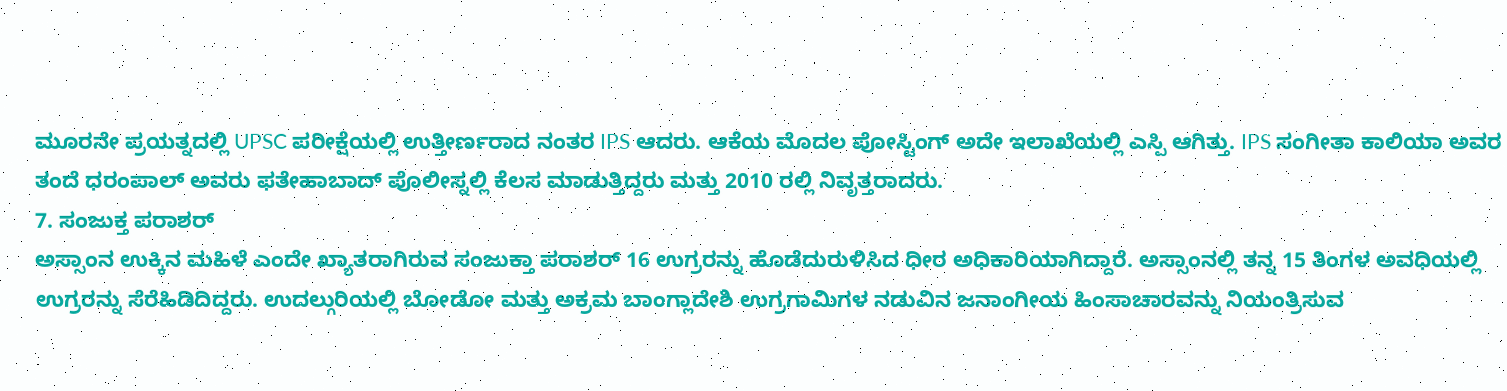ಮೂರನೇ ಪ್ರಯತ್ನದಲ್ಲಿ UPSC ಪರೀಕ್ಷೆಯಲ್ಲಿ ಉತ್ತೀರ್ಣರಾದ ನಂತರ IPS ಆದರು. ಆಕೆಯ ಮೊದಲ ಪೋಸ್ಟಿಂಗ್ ಅದೇ ಇಲಾಖೆಯಲ್ಲಿ ಎಸ್ಪಿ ಆಗಿತ್ತು. IPS ಸಂಗೀತಾ ಕಾಲಿಯಾ ಅವರ ತಂದೆ ಧರಂಪಾಲ್ ಅವರು ಫತೇಹಾಬಾದ್ ಪೊಲೀಸ್ನಲ್ಲಿ ಕೆಲಸ ಮಾಡುತ್ತಿದ್ದರು ಮತ್ತು 2010 ರಲ್ಲಿ ನಿವೃತ್ತರಾದರು.
7. ಸಂಜುಕ್ತ ಪರಾಶರ್
ಅಸ್ಸಾಂನ ಉಕ್ಕಿನ ಮಹಿಳೆ ಎಂದೇ ಖ್ಯಾತರಾಗಿರುವ ಸಂಜುಕ್ತಾ ಪರಾಶರ್ 16 ಉಗ್ರರನ್ನು ಹೊಡೆದುರುಳಿಸಿದ ಧೀರ ಅಧಿಕಾರಿಯಾಗಿದ್ದಾರೆ. ಅಸ್ಸಾಂನಲ್ಲಿ ತನ್ನ 15 ತಿಂಗಳ ಅವಧಿಯಲ್ಲಿ ಉಗ್ರರನ್ನು ಸೆರೆಹಿಡಿದಿದ್ದರು. ಉದಲ್ಗುರಿಯಲ್ಲಿ ಬೋಡೋ ಮತ್ತು ಅಕ್ರಮ ಬಾಂಗ್ಲಾದೇಶಿ ಉಗ್ರಗಾಮಿಗಳ ನಡುವಿನ ಜನಾಂಗೀಯ ಹಿಂಸಾಚಾರವನ್ನು ನಿಯಂತ್ರಿಸುವ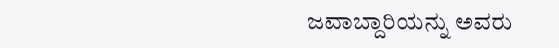ಜವಾಬ್ದಾರಿಯನ್ನು ಅವರು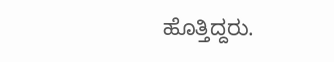ಹೊತ್ತಿದ್ದರು.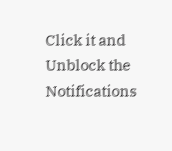Click it and Unblock the Notifications